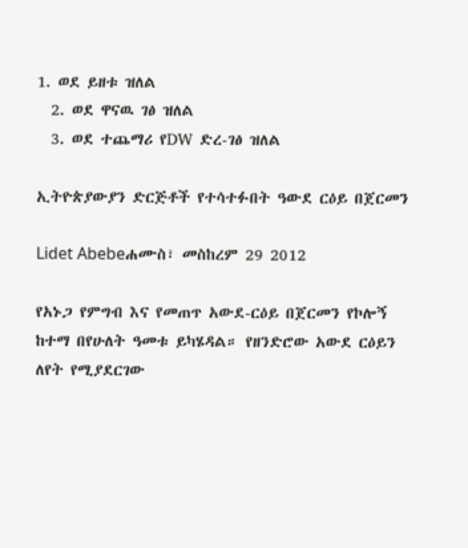1. ወደ ይዘቱ ዝለል
  2. ወደ ዋናዉ ገፅ ዝለል
  3. ወደ ተጨማሪ የDW ድረ-ገፅ ዝለል

ኢትዮጵያውያን ድርጅቶች የተሳተፉበት ዓውደ ርዕይ በጀርመን

Lidet Abebeሐሙስ፣ መስከረም 29 2012

የአኑጋ የምግብ እና የመጠጥ አውደ-ርዕይ በጀርመን የኮሎኝ ከተማ በየሁለት ዓመቱ ይካሄዳል። የዘንድሮው አውደ ርዕይን ለየት የሚያደርገው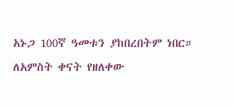አኑጋ 100ኛ ዓመቱን ያከበረበትም ነበር። ለአምስት ቀናት የዘለቀው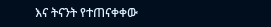እና ትናንት የተጠናቀቀው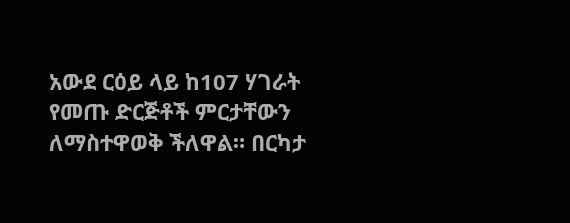አውደ ርዕይ ላይ ከ107 ሃገራት የመጡ ድርጅቶች ምርታቸውን ለማስተዋወቅ ችለዋል። በርካታ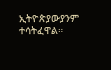ኢትዮጵያውያንም ተሳትፈዋል።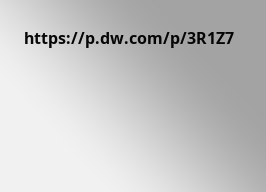https://p.dw.com/p/3R1Z7